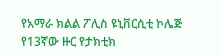የአማራ ክልል ፖሊስ ዩኒቨርሲቲ ኮሌጅ የ13ኛው ዙር የታክቲክ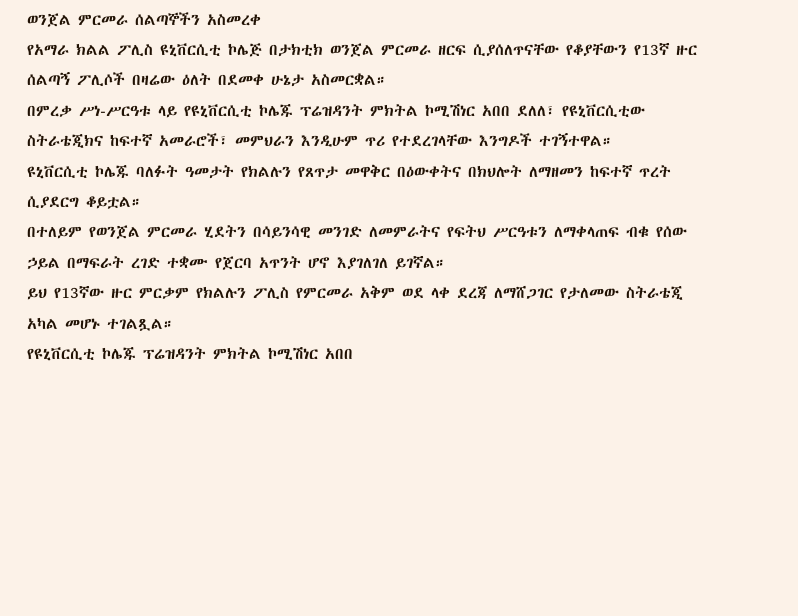ወንጀል ምርመራ ሰልጣኞችን አስመረቀ
የአማራ ክልል ፖሊስ ዩኒቨርሲቲ ኮሌጅ በታክቲክ ወንጀል ምርመራ ዘርፍ ሲያሰለጥናቸው የቆያቸውን የ13ኛ ዙር ሰልጣኝ ፖሊሶች በዛሬው ዕለት በደመቀ ሁኔታ አስመርቋል።
በምረቃ ሥነ-ሥርዓቱ ላይ የዩኒቨርሲቲ ኮሌጁ ፕሬዝዳንት ምክትል ኮሚሽነር አበበ ደለለ፣ የዩኒቨርሲቲው ስትራቴጂክና ከፍተኛ አመራሮች፣ መምህራን እንዲሁም ጥሪ የተደረገላቸው እንግዶች ተገኝተዋል።
ዩኒቨርሲቲ ኮሌጁ ባለፉት ዓመታት የክልሉን የጸጥታ መዋቅር በዕውቀትና በክህሎት ለማዘመን ከፍተኛ ጥረት ሲያደርግ ቆይቷል።
በተለይም የወንጀል ምርመራ ሂደትን በሳይንሳዊ መንገድ ለመምራትና የፍትህ ሥርዓቱን ለማቀላጠፍ ብቁ የሰው ኃይል በማፍራት ረገድ ተቋሙ የጀርባ አጥንት ሆኖ እያገለገለ ይገኛል።
ይህ የ13ኛው ዙር ምርቃም የክልሉን ፖሊስ የምርመራ አቅም ወደ ላቀ ደረጃ ለማሸጋገር የታለመው ስትራቴጂ አካል መሆኑ ተገልጿል።
የዩኒቨርሲቲ ኮሌጁ ፕሬዝዳንት ምክትል ኮሚሽነር አበበ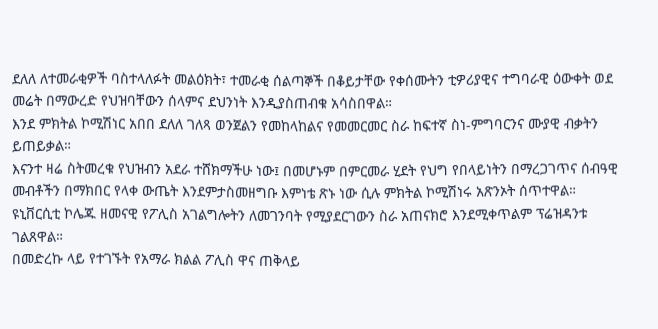ደለለ ለተመራቂዎች ባስተላለፉት መልዕክት፣ ተመራቂ ሰልጣኞች በቆይታቸው የቀሰሙትን ቲዎሪያዊና ተግባራዊ ዕውቀት ወደ መሬት በማውረድ የህዝባቸውን ሰላምና ደህንነት እንዲያስጠብቁ አሳስበዋል።
እንደ ምክትል ኮሚሽነር አበበ ደለለ ገለጻ ወንጀልን የመከላከልና የመመርመር ስራ ከፍተኛ ስነ-ምግባርንና ሙያዊ ብቃትን ይጠይቃል።
እናንተ ዛሬ ስትመረቁ የህዝብን አደራ ተሸክማችሁ ነው፤ በመሆኑም በምርመራ ሂደት የህግ የበላይነትን በማረጋገጥና ሰብዓዊ መብቶችን በማክበር የላቀ ውጤት እንደምታስመዘግቡ እምነቴ ጽኑ ነው ሲሉ ምክትል ኮሚሽነሩ አጽንኦት ሰጥተዋል።
ዩኒቨርሲቲ ኮሌጁ ዘመናዊ የፖሊስ አገልግሎትን ለመገንባት የሚያደርገውን ስራ አጠናክሮ እንደሚቀጥልም ፕሬዝዳንቱ ገልጸዋል።
በመድረኩ ላይ የተገኙት የአማራ ክልል ፖሊስ ዋና ጠቅላይ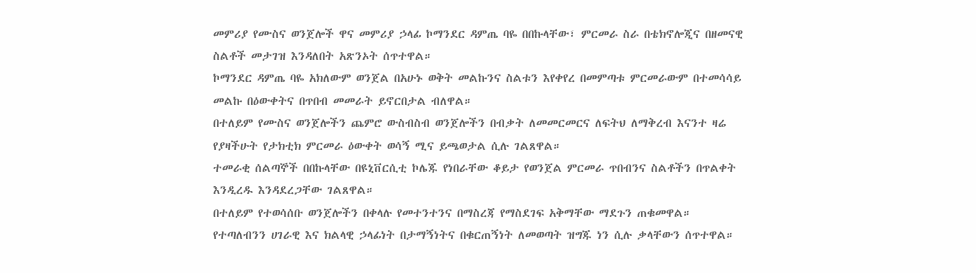መምሪያ የሙስና ወንጀሎች ዋና መምሪያ ኃላፊ ኮማንደር ዳምጤ ባዬ በበኩላቸው፣ ምርመራ ስራ በቴክኖሎጂና በዘመናዊ ስልቶች መታገዝ እንዳለበት አጽንኦት ሰጥተዋል።
ኮማንደር ዳምጤ ባዬ አክለውም ወንጀል በአሁኑ ወቅት መልኩንና ስልቱን እየቀየረ በመምጣቱ ምርመራውም በተመሳሳይ መልኩ በዕውቀትና በጥበብ መመራት ይኖርበታል ብለዋል።
በተለይም የሙስና ወንጀሎችን ጨምሮ ውስብስብ ወንጀሎችን በብቃት ለመመርመርና ለፍትህ ለማቅረብ እናንተ ዛሬ የያዛችሁት የታክቲክ ምርመራ ዕውቀት ወሳኝ ሚና ይጫወታል ሲሉ ገልጸዋል።
ተመራቂ ሰልጣኞች በበኩላቸው በዩኒቨርሲቲ ኮሌጁ የነበራቸው ቆይታ የወንጀል ምርመራ ጥበብንና ስልቶችን በጥልቀት እንዲረዱ እንዳደረጋቸው ገልጸዋል።
በተለይም የተወሳሰቡ ወንጀሎችን በቀላሉ የመተንተንና በማስረጃ የማስደገፍ አቅማቸው ማደጉን ጠቁመዋል።
የተጣለብንን ሀገራዊ እና ክልላዊ ኃላፊነት በታማኝነትና በቁርጠኝነት ለመወጣት ዝግጁ ነን ሲሉ ቃላቸውን ሰጥተዋል።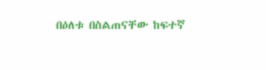በዕለቱ በስልጠናቸው ከፍተኛ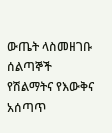ውጤት ላስመዘገቡ ሰልጣኞች የሽልማትና የእውቅና አሰጣጥ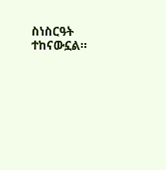ስነስርዓት ተከናውኗል።